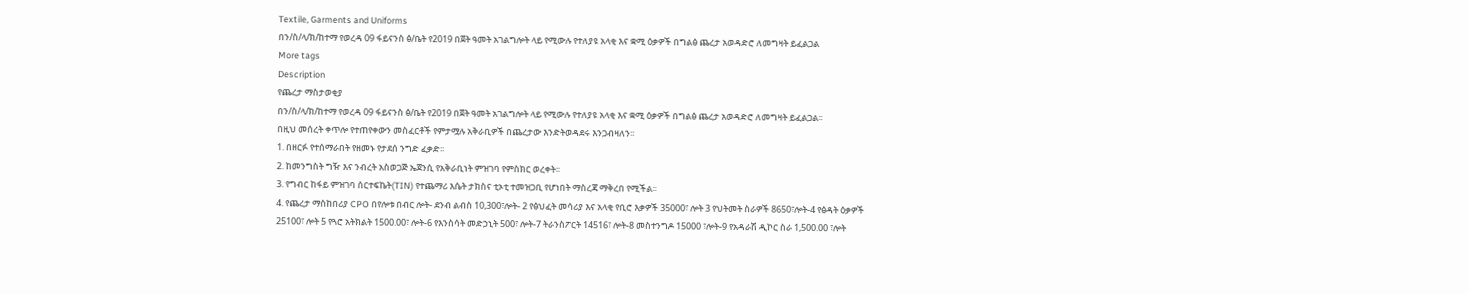Textile, Garments and Uniforms
በን/ስ/ላ/ክ/ከተማ የወረዳ 09 ፋይናንስ ፅ/ቤት የ2019 በጀት ዓመት አገልግሎት ላይ የሚውሉ የተለያዩ አላቂ እና ቋሚ ዕቃዎች በግልፅ ጨረታ አወዳድሮ ለመግዛት ይፈልጋል
More tags
Description
የጨረታ ማስታወቂያ
በን/ስ/ላ/ክ/ከተማ የወረዳ 09 ፋይናንስ ፅ/ቤት የ2019 በጀት ዓመት አገልግሎት ላይ የሚውሉ የተለያዩ አላቂ እና ቋሚ ዕቃዎች በግልፅ ጨረታ አወዳድሮ ለመግዛት ይፈልጋል፡፡
በዚህ መሰረት ቀጥሎ የተጠየቀውን መስፈርቶች የምታሟሉ አቅራቢዎች በጨረታው እንድትወዳደሩ እንጋብዛለን፡፡
1. በዘርፉ የተሰማራበት የዘመኑ የታደሰ ንግድ ፈቃድ፡፡
2. ከመንግስት ግዥ እና ንብረት አስወጋጅ ኤጀንሲ የአቅራቢነት ምዝገባ የምስክር ወረቀት፡፡
3. የግብር ከፋይ ምዝገባ ሰርተፍኬት(TIN) የተጨማሪ እሴት ታክስና ቲኦቲ ተመዝጋቢ የሆነበት ማስረጃ ማቅረበ የሚችል፡፡
4. የጨረታ ማስከበሪያ CPO በየሎቱ በብር ሎት- ደንብ ልብስ 10,300፣ሎት- 2 የፅህፈት መሳሪያ እና አላቂ የቢሮ እቃዎች 35000፣ ሎት 3 የህትመት ስራዎች 8650፣ሎት-4 የፅዳት ዕቃዎች 25100፣ ሎት 5 የጓሮ አትክልት 1500.00፣ ሎት-6 የእንስሳት መድኃኒት 500፣ ሎት-7 ትራንስፖርት 14516፣ ሎት-8 መስተንግዶ 15000 ፣ሎት-9 የአዳራሽ ዲኮር ስራ 1,500.00 ፣ሎት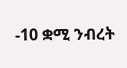-10 ቋሚ ንብረት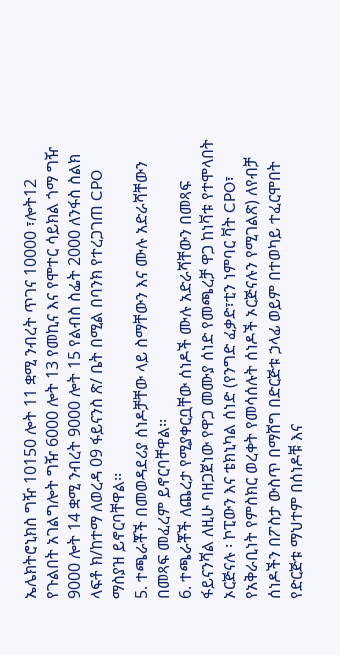ኤሌክትሮኒክስ ግዥ 10150 ሎት 11 ቋሚ ንብረት ጥገና 10000 ፣ሎት12 የጉልበት አገልግሎት ግዥ 6000 ሎት 13 የመኪና እና የሞተር ሳይክል ጎማ ግዥ 9000 ሎት 14 ቋሚ ንብረት 9000 ሎት 15 የልብስ ስፌት 2000 ለንፋስ ስልክ ላፍቶ ክ/ከተማ ለወረዳ 09 ፋይናንስ ጽ/ ቤት በሚል በባንክ የተረጋገጠ CPO ማስያዝ ይኖርባቸዋል፡፡
5. ተጫራቾች በመወዳደሪያ ሰነዶቻቸው ላይ ስማቸውን እና ሙሉ አድራሻቸውን በመጻፍ መፈረም ይኖርባቸዋል፡፡
6. ተጫራቾች ለጨረታ የሚያቀርቧቸው ሰነዶች ሙሉ አድራሻቸውን በመጻፍ ፋይናንሻል ለዚሁ ባዘጋጀነው የዋጋ መሙያ ሰነድ የመጫረቻ ዋጋ ከነቫቱ የተሞላበት ኦርጅናሉ ፡ ኮፒውን እና ቴክኒካል ሰነድ (የንግድ ፈቃድ፣ቲን ነምባር ቫት CPO፣ የአቅራቢነት የምስክር ወረቀት የመሳሰሉት ሰነዶች ኦርጅናሉን የሚገልጽ) ለየብቻ ሰነዶችን በፖስታ ውስጥ በማሸግ በድርጅቱ ኃላፊ ወይም በተወካይ ተፈርሞበት የድርጅቱ ማህተም በሰነዶቹ እና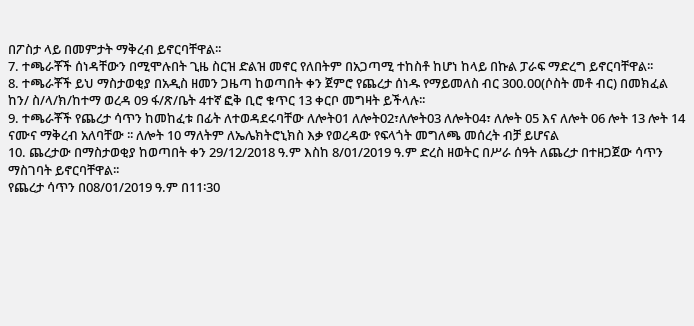በፖስታ ላይ በመምታት ማቅረብ ይኖርባቸዋል፡፡
7. ተጫራቾች ሰነዳቸውን በሚሞሉበት ጊዜ ስርዝ ድልዝ መኖር የለበትም በአጋጣሚ ተከስቶ ከሆነ ከላይ በኩል ፓራፍ ማድረግ ይኖርባቸዋል፡፡
8. ተጫራቾች ይህ ማስታወቂያ በአዲስ ዘመን ጋዜጣ ከወጣበት ቀን ጀምሮ የጨረታ ሰነዱ የማይመለስ ብር 300.00(ሶስት መቶ ብር) በመክፈል ከን/ ስ/ላ/ክ/ከተማ ወረዳ 09 ፋ/ጽ/ቤት 4ተኛ ፎቅ ቢሮ ቁጥር 13 ቀርቦ መግዛት ይችላሉ፡፡
9. ተጫራቾች የጨረታ ሳጥን ከመከፈቱ በፊት ለተወዳደሩባቸው ለሎት01 ለሎት02፣ለሎት03 ለሎት04፣ ለሎት 05 እና ለሎት 06 ሎት 13 ሎት 14 ናሙና ማቅረብ አለባቸው ፡፡ ለሎት 10 ማለትም ለኤሌክትሮኒክስ እቃ የወረዳው የፍላጎት መግለጫ መሰረት ብቻ ይሆናል
10. ጨረታው በማስታወቂያ ከወጣበት ቀን 29/12/2018 ዓ.ም እስከ 8/01/2019 ዓ.ም ድረስ ዘወትር በሥራ ሰዓት ለጨረታ በተዘጋጀው ሳጥን ማስገባት ይኖርባቸዋል፡፡
የጨረታ ሳጥን በ08/01/2019 ዓ.ም በ11፡30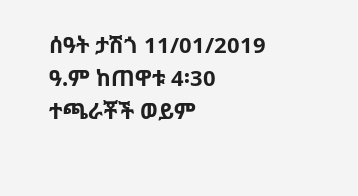ሰዓት ታሽጎ 11/01/2019 ዓ.ም ከጠዋቱ 4፡30 ተጫራቾች ወይም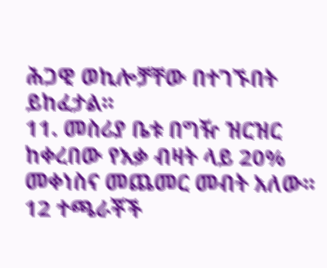ሕጋዊ ወኪሎቻቸው በተገኙበት ይከፈታል፡፡
11. መስሪያ ቤቱ በግዥ ዝርዝር ከቀረበው የእቃ ብዛት ላይ 20% መቀነስና መጨመር መብት አለው፡፡
12 ተጫራቾች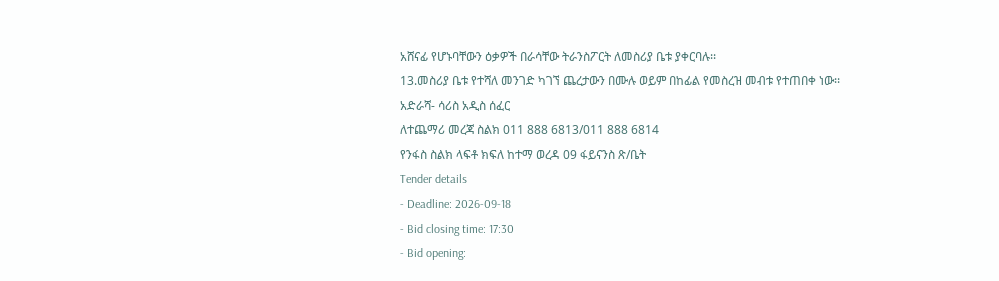አሸናፊ የሆኑባቸውን ዕቃዎች በራሳቸው ትራንስፖርት ለመስሪያ ቤቱ ያቀርባሉ፡፡
13.መስሪያ ቤቱ የተሻለ መንገድ ካገኘ ጨረታውን በሙሉ ወይም በከፊል የመስረዝ መብቱ የተጠበቀ ነው፡፡
አድራሻ- ሳሪስ አዲስ ሰፈር
ለተጨማሪ መረጃ ስልክ 011 888 6813/011 888 6814
የንፋስ ስልክ ላፍቶ ክፍለ ከተማ ወረዳ 09 ፋይናንስ ጽ/ቤት
Tender details
- Deadline: 2026-09-18
- Bid closing time: 17:30
- Bid opening: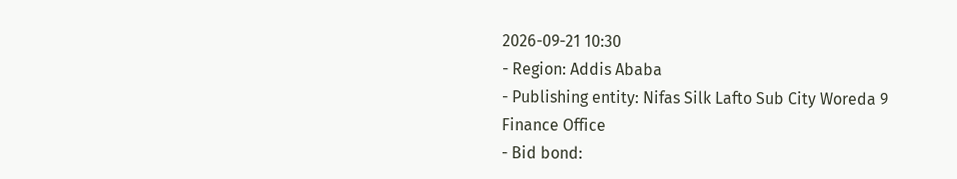2026-09-21 10:30
- Region: Addis Ababa
- Publishing entity: Nifas Silk Lafto Sub City Woreda 9 Finance Office
- Bid bond: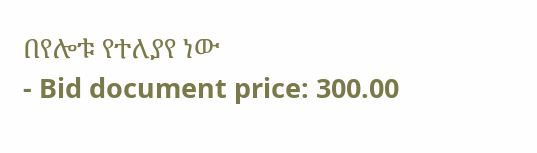በየሎቱ የተለያየ ነው
- Bid document price: 300.00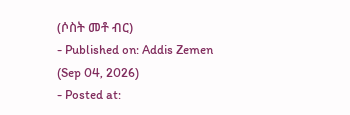(ሶስት መቶ ብር)
- Published on: Addis Zemen (Sep 04, 2026)
- Posted at: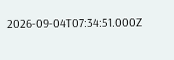2026-09-04T07:34:51.000Z